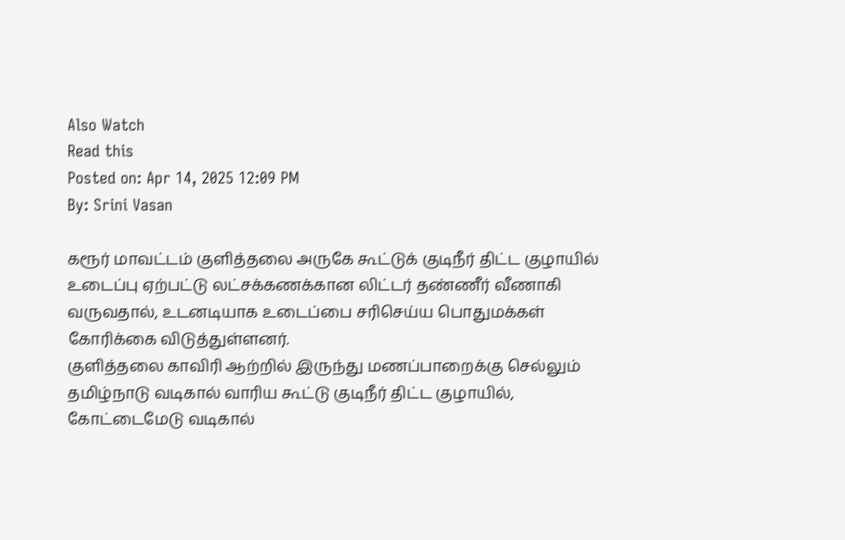Also Watch
Read this
Posted on: Apr 14, 2025 12:09 PM
By: Srini Vasan

கரூர் மாவட்டம் குளித்தலை அருகே கூட்டுக் குடிநீர் திட்ட குழாயில் உடைப்பு ஏற்பட்டு லட்சக்கணக்கான லிட்டர் தண்ணீர் வீணாகி வருவதால், உடனடியாக உடைப்பை சரிசெய்ய பொதுமக்கள் கோரிக்கை விடுத்துள்ளனர்.
குளித்தலை காவிரி ஆற்றில் இருந்து மணப்பாறைக்கு செல்லும் தமிழ்நாடு வடிகால் வாரிய கூட்டு குடிநீர் திட்ட குழாயில், கோட்டைமேடு வடிகால்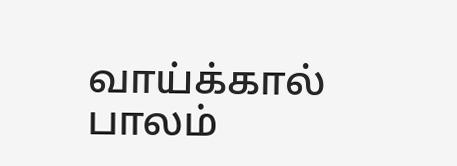வாய்க்கால் பாலம்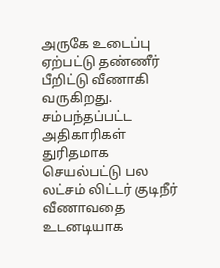அருகே உடைப்பு ஏற்பட்டு தண்ணீர் பீறிட்டு வீணாகி வருகிறது.
சம்பந்தப்பட்ட அதிகாரிகள் துரிதமாக செயல்பட்டு பல லட்சம் லிட்டர் குடிநீர் வீணாவதை உடனடியாக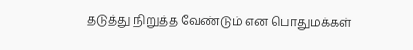தடுத்து நிறுத்த வேண்டும் என பொதுமக்கள்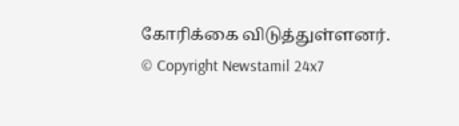கோரிக்கை விடுத்துள்ளனர்.
© Copyright Newstamil 24x7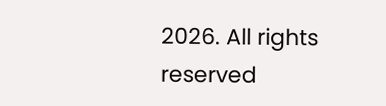2026. All rights reserved